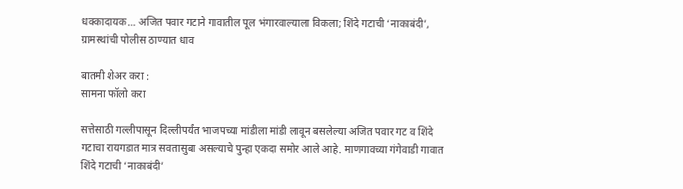धक्कादायक… अजित पवार गटाने गावातील पूल भंगारवाल्याला विकला; शिंदे गटाची ‘नाकाबंदी’, ग्रामस्थांची पोलीस ठाण्यात धाव

बातमी शेअर करा :
सामना फॉलो करा

सत्तेसाठी गल्लीपासून दिल्लीपर्यंत भाजपच्या मांडीला मांडी लावून बसलेल्या अजित पवार गट व शिंदे गटाचा रायगडात मात्र सवतासुबा असल्याचे पुन्हा एकदा समोर आले आहे. माणगावच्या गंगेवाडी गावात शिंदे गटाची ‘नाकाबंदी’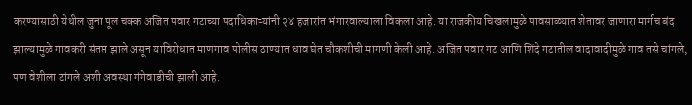करण्यासाठी येथील जुना पूल चक्क अजित पवार गटाच्या पदाधिकाऱ्यांनी २४ हजारांत भंगारवाल्याला विकला आहे. या राजकीय चिखलामुळे पावसाळ्यात शेतावर जाणारा मार्गच बंद झाल्यामुळे गावकरी संतप्त झाले असून याविरोधात माणगाव पोलीस ठाण्यात धाव घेत चौकशीची मागणी केली आहे. अजित पवार गट आणि शिंदे गटातील वादावादीमुळे गाव तसे चांगले, पण वेशीला टांगले अशी अवस्था गंगेवाडीची झाली आहे.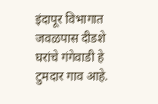इंदापूर विभागात जवळपास दीडशे घरांचे गंगेवाडी हे टुमदार गाव आहे.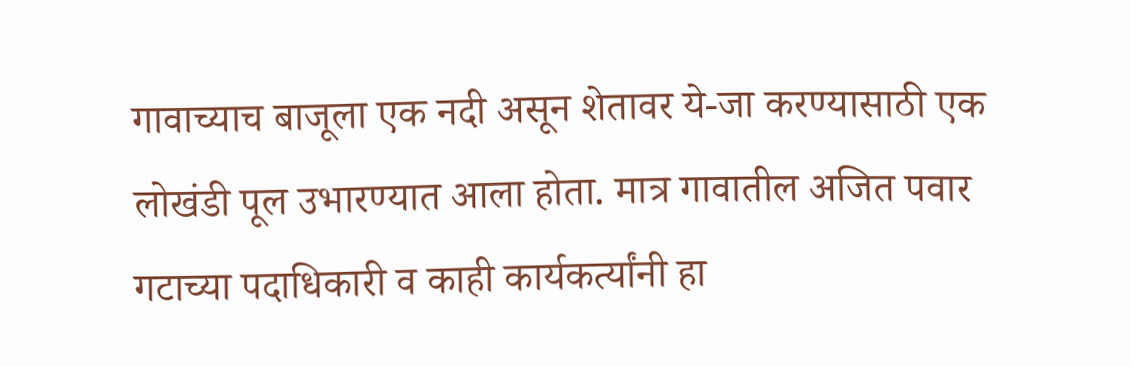गावाच्याच बाजूला एक नदी असून शेतावर ये-जा करण्यासाठी एक लोखंडी पूल उभारण्यात आला होता. मात्र गावातील अजित पवार गटाच्या पदाधिकारी व काही कार्यकर्त्यांनी हा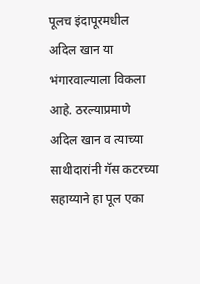पूलच इंदापूरमधील अदिल खान या भंगारवाल्याला विकला आहे. ठरल्याप्रमाणे अदिल खान व त्याच्या साथीदारांनी गॅस कटरच्या सहाय्याने हा पूल एका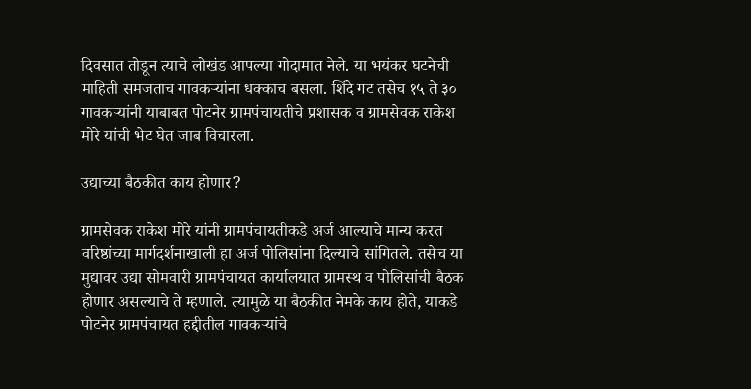दिवसात तोडून त्याचे लोखंड आपल्या गोदामात नेले. या भयंकर घटनेची माहिती समजताच गावकऱ्यांना धक्काच बसला. शिंदे गट तसेच १५ ते ३० गावकऱ्यांनी याबाबत पोटनेर ग्रामपंचायतीचे प्रशासक व ग्रामसेवक राकेश मोरे यांची भेट घेत जाब विचारला.

उद्याच्या बैठकीत काय होणार?

ग्रामसेवक राकेश मोरे यांनी ग्रामपंचायतीकडे अर्ज आल्याचे मान्य करत वरिष्ठांच्या मार्गदर्शनाखाली हा अर्ज पोलिसांना दिल्याचे सांगितले. तसेच या मुद्यावर उद्या सोमवारी ग्रामपंचायत कार्यालयात ग्रामस्थ व पोलिसांची बैठक होणार असल्याचे ते म्हणाले. त्यामुळे या बैठकीत नेमके काय होते, याकडे पोटनेर ग्रामपंचायत हद्दीतील गावकऱ्यांचे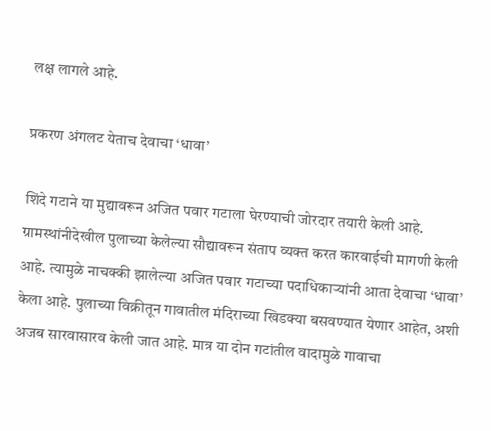लक्ष लागले आहे.

प्रकरण अंगलट येताच देवाचा ‘धावा’

शिंदे गटाने या मुद्यावरून अजित पवार गटाला घेरण्याची जोरदार तयारी केली आहे. ग्रामस्थांनीदेखील पुलाच्या केलेल्या सौद्यावरून संताप व्यक्त करत कारवाईची मागणी केली आहे. त्यामुळे नाचक्की झालेल्या अजित पवार गटाच्या पदाधिकाऱ्यांनी आता देवाचा ‘धावा’ केला आहे. पुलाच्या विक्रीतून गावातील मंदिराच्या खिडक्या बसवण्यात येणार आहेत, अशी अजब सारवासारव केली जात आहे. मात्र या दोन गटांतील वादामुळे गावाचा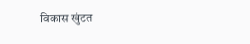विकास खुंटत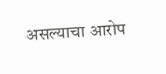असल्याचा आरोप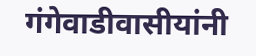गंगेवाडीवासीयांनी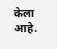केला आहे.